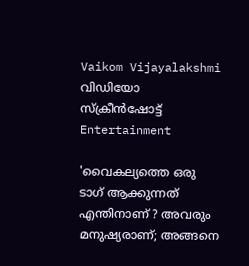Vaikom Vijayalakshmi  വിഡിയോ സ്ക്രീൻഷോട്ട്
Entertainment

'വൈകല്യത്തെ ഒരു ടാഗ് ആക്കുന്നത് എന്തിനാണ് ? അവരും മനുഷ്യരാണ്; അങ്ങനെ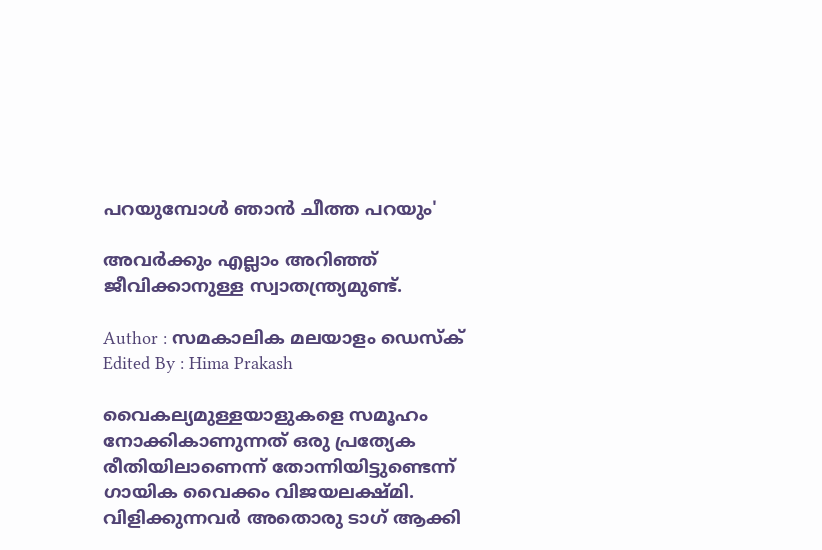പറയുമ്പോൾ ഞാൻ ചീത്ത പറയും'

അവർക്കും എല്ലാം അറി‌ഞ്ഞ് ജീവിക്കാനുള്ള സ്വാതന്ത്ര്യമുണ്ട്.

Author : സമകാലിക മലയാളം ഡെസ്ക്
Edited By : Hima Prakash

വൈകല്യമുള്ളയാളുകളെ സമൂഹം നോക്കികാണുന്നത് ഒരു പ്രത്യേക രീതിയിലാണെന്ന് തോന്നിയിട്ടുണ്ടെന്ന് ഗായിക വൈക്കം വിജയലക്ഷ്മി. വിളിക്കുന്നവർ അതൊരു ടാഗ് ആക്കി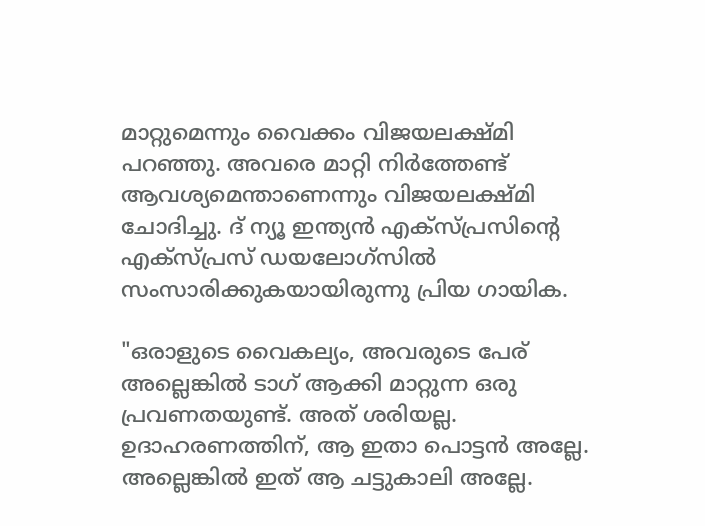മാറ്റുമെന്നും വൈക്കം വിജയലക്ഷ്മി പറഞ്ഞു. അവരെ മാറ്റി നിർത്തേണ്ട് ആവശ്യമെന്താണെന്നും വിജയലക്ഷ്മി ചോദിച്ചു. ദ് ന്യൂ ഇന്ത്യൻ എക്സ്പ്രസിന്റെ എക്സ്പ്രസ് ഡ‍യലോഗ്സിൽ സംസാരിക്കുകയായിരുന്നു പ്രിയ ഗായിക.

"ഒരാളുടെ വൈകല്യം, അവരുടെ പേര് അല്ലെങ്കിൽ ടാഗ് ആക്കി മാറ്റുന്ന ഒരു പ്രവണതയുണ്ട്. അത് ശരിയല്ല. ഉദാഹരണത്തിന്, ആ ഇതാ പൊട്ടൻ അല്ലേ. അല്ലെങ്കിൽ ഇത് ആ ചട്ടുകാലി അല്ലേ.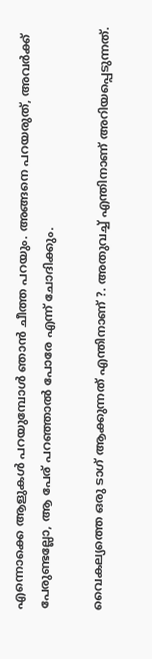എന്നൊക്കെ ആളുകൾ പറയുമ്പോൾ ഞാൻ ചീത്ത പറയും. അങ്ങനെ പറയരുത്, അവർക്ക് പേരുണ്ടല്ലോ, ആ പേര് പറഞ്ഞാൽ പോരേ എന്ന് ചോദിക്കും.

വൈകല്യത്തെ ഒരു ടാഗ് ആക്കുന്നത് എന്തിനാണ് ?. അതുവച്ച് എന്തിനാണ് അറിയപ്പെടുന്നത്.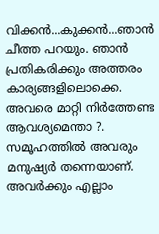വിക്കൻ...കുക്കൻ...ഞാൻ ചീത്ത പറയും. ഞാൻ പ്രതികരിക്കും അത്തരം കാര്യങ്ങളിലൊക്കെ. അവരെ മാറ്റി നിർത്തേണ്ട ആവശ്യമെന്താ ?. സമൂഹത്തിൽ അവരും മനുഷ്യർ തന്നെയാണ്. അവർക്കും എല്ലാം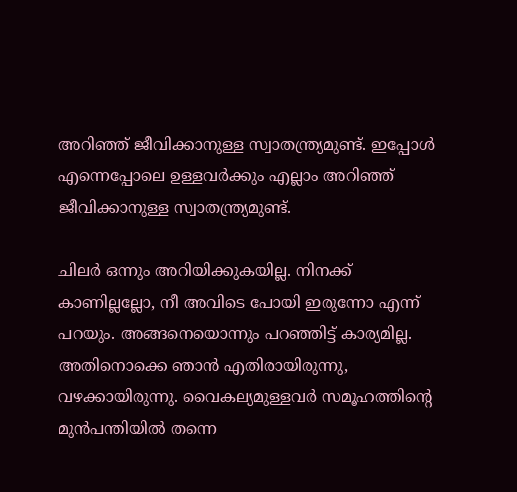അറി‌ഞ്ഞ് ജീവിക്കാനുള്ള സ്വാതന്ത്ര്യമുണ്ട്. ഇപ്പോൾ എന്നെപ്പോലെ ഉള്ളവർക്കും എല്ലാം അറിഞ്ഞ് ജീവിക്കാനുള്ള സ്വാതന്ത്ര്യമുണ്ട്.

ചിലർ ഒന്നും അറിയിക്കുകയില്ല. നിനക്ക് കാണില്ലല്ലോ, നീ അവിടെ പോയി ഇരുന്നോ എന്ന് പറയും. അങ്ങനെയൊന്നും പറഞ്ഞിട്ട് കാര്യമില്ല. അതിനൊക്കെ ഞാൻ എതിരായിരുന്നു, വഴക്കായിരുന്നു. വൈകല്യമുള്ളവർ സമൂഹത്തിന്റെ മുൻപന്തിയിൽ തന്നെ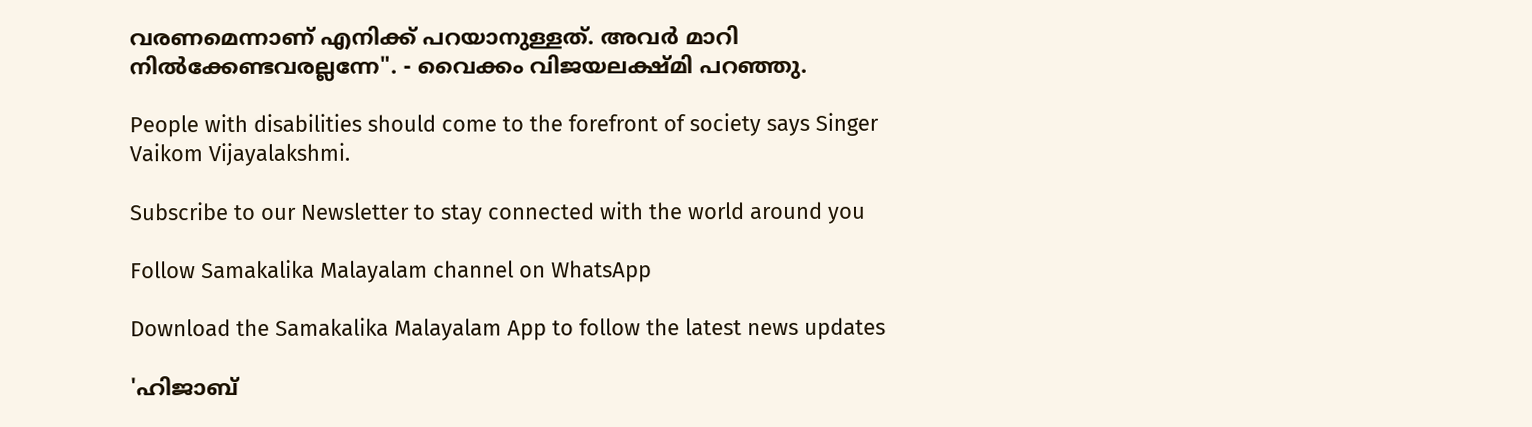വരണമെന്നാണ് എനിക്ക് പറയാനുള്ളത്. അവർ മാറി നിൽക്കേണ്ടവരല്ലന്നേ". - വൈക്കം വിജയലക്ഷ്മി പറഞ്ഞു.

People with disabilities should come to the forefront of society says Singer Vaikom Vijayalakshmi.

Subscribe to our Newsletter to stay connected with the world around you

Follow Samakalika Malayalam channel on WhatsApp

Download the Samakalika Malayalam App to follow the latest news updates

'ഹിജാബ്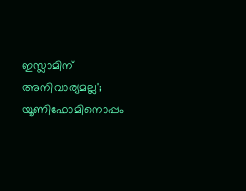ഇസ്ലാമിന് അനിവാര്യമല്ല'; യൂണിഫോമിനൊപ്പം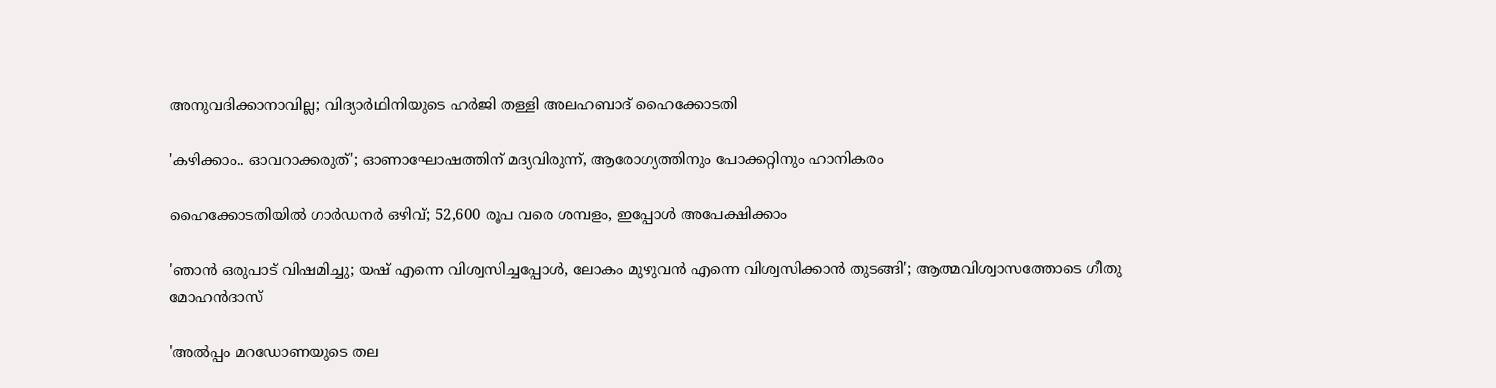അനുവദിക്കാനാവില്ല; വിദ്യാര്‍ഥിനിയുടെ ഹര്‍ജി തള്ളി അലഹബാദ് ഹൈക്കോടതി

'കഴിക്കാം.. ഓവറാക്കരുത്'; ഓണാഘോഷത്തിന് മദ്യവിരുന്ന്, ആരോഗ്യത്തിനും പോക്കറ്റിനും ഹാനികരം

ഹൈക്കോടതിയില്‍ ഗാര്‍ഡനര്‍ ഒഴിവ്; 52,600 രൂപ വരെ ശമ്പളം, ഇപ്പോള്‍ അപേക്ഷിക്കാം

'ഞാൻ ഒരുപാട് വിഷമിച്ചു; യഷ് എന്നെ വിശ്വസിച്ചപ്പോൾ, ലോകം മുഴുവൻ എന്നെ വിശ്വസിക്കാൻ തുടങ്ങി'; ആത്മവിശ്വാസത്തോടെ ഗീതു മോഹൻദാസ്

'അല്‍പ്പം മറഡോണയുടെ തല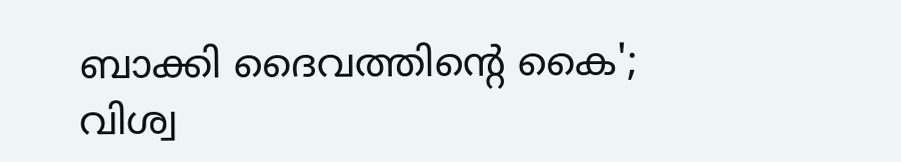ബാക്കി ദൈവത്തിന്റെ കൈ'; വിശ്വ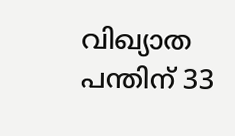വിഖ്യാത പന്തിന് 33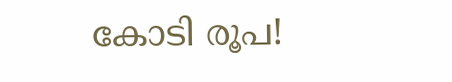കോടി രൂപ!